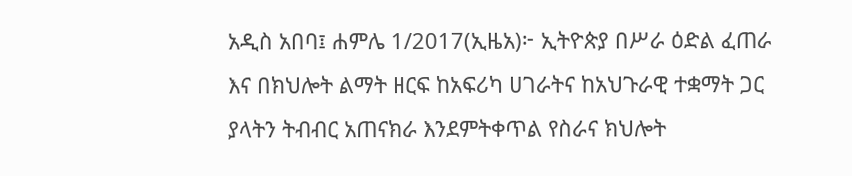አዲስ አበባ፤ ሐምሌ 1/2017(ኢዜአ)፦ ኢትዮጵያ በሥራ ዕድል ፈጠራ እና በክህሎት ልማት ዘርፍ ከአፍሪካ ሀገራትና ከአህጉራዊ ተቋማት ጋር ያላትን ትብብር አጠናክራ እንደምትቀጥል የስራና ክህሎት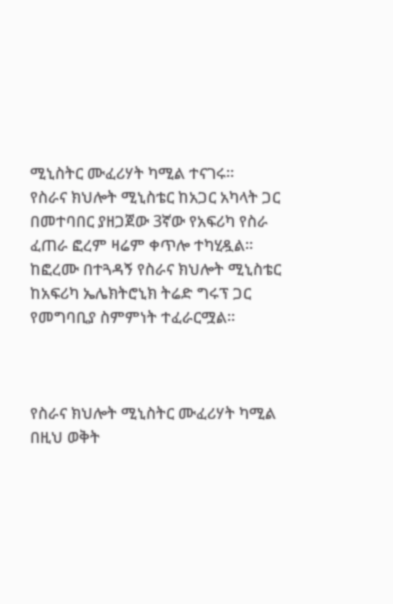ሚኒስትር ሙፈሪሃት ካሚል ተናገሩ።
የስራና ክህሎት ሚኒስቴር ከአጋር አካላት ጋር በመተባበር ያዘጋጀው 3ኛው የአፍሪካ የስራ ፈጠራ ፎረም ዛሬም ቀጥሎ ተካሂዷል።
ከፎረሙ በተጓዳኝ የስራና ክህሎት ሚኒስቴር ከአፍሪካ ኤሌክትሮኒክ ትሬድ ግሩፕ ጋር የመግባቢያ ስምምነት ተፈራርሟል።



የስራና ክህሎት ሚኒስትር ሙፈሪሃት ካሚል በዚህ ወቅት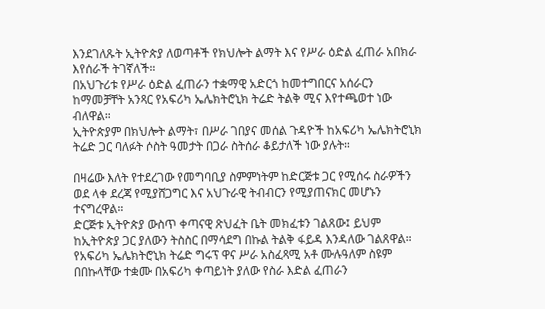እንደገለጹት ኢትዮጵያ ለወጣቶች የክህሎት ልማት እና የሥራ ዕድል ፈጠራ አበክራ እየሰራች ትገኛለች።
በአህጉሪቱ የሥራ ዕድል ፈጠራን ተቋማዊ አድርጎ ከመተግበርና አሰራርን ከማመቻቸት አንጻር የአፍሪካ ኤሌክትሮኒክ ትሬድ ትልቅ ሚና እየተጫወተ ነው ብለዋል።
ኢትዮጵያም በክህሎት ልማት፣ በሥራ ገበያና መሰል ጉዳዮች ከአፍሪካ ኤሌክትሮኒክ ትሬድ ጋር ባለፉት ሶስት ዓመታት በጋራ ስትሰራ ቆይታለች ነው ያሉት።

በዛሬው እለት የተደረገው የመግባቢያ ስምምነትም ከድርጅቱ ጋር የሚሰሩ ስራዎችን ወደ ላቀ ደረጃ የሚያሸጋግር እና አህጉራዊ ትብብርን የሚያጠናክር መሆኑን ተናግረዋል።
ድርጅቱ ኢትዮጵያ ውስጥ ቀጣናዊ ጽህፈት ቤት መክፈቱን ገልጸው፤ ይህም ከኢትዮጵያ ጋር ያለውን ትስስር በማሳደግ በኩል ትልቅ ፋይዳ እንዳለው ገልጸዋል።
የአፍሪካ ኤሌክትሮኒክ ትሬድ ግሩፕ ዋና ሥራ አስፈጻሚ አቶ ሙሉዓለም ስዩም በበኩላቸው ተቋሙ በአፍሪካ ቀጣይነት ያለው የስራ እድል ፈጠራን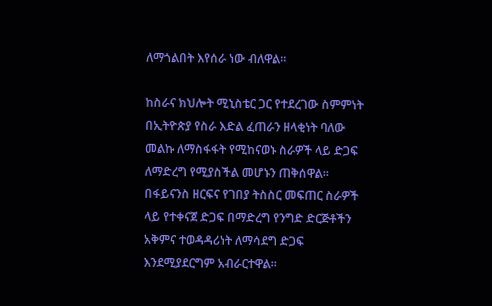ለማጎልበት እየሰራ ነው ብለዋል።

ከስራና ክህሎት ሚኒስቴር ጋር የተደረገው ስምምነት በኢትዮጵያ የስራ እድል ፈጠራን ዘላቂነት ባለው መልኩ ለማስፋፋት የሚከናወኑ ስራዎች ላይ ድጋፍ ለማድረግ የሚያስችል መሆኑን ጠቅሰዋል።
በፋይናንስ ዘርፍና የገበያ ትስስር መፍጠር ስራዎች ላይ የተቀናጀ ድጋፍ በማድረግ የንግድ ድርጅቶችን አቅምና ተወዳዳሪነት ለማሳደግ ድጋፍ እንደሚያደርግም አብራርተዋል።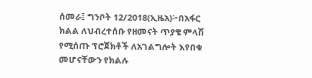ሰመራ፤ ግንቦት 12/2018(ኢዜአ)፦በአፋር ክልል ለህብረተሰቡ የዘመናት ጥያቄ ምላሽ የሚሰጡ ፕሮጀክቶች ለአገልግሎት እየበቁ መሆናቸውን የክልሉ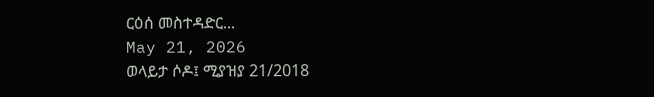ርዕሰ መስተዳድር...
May 21, 2026
ወላይታ ሶዶ፤ ሚያዝያ 21/2018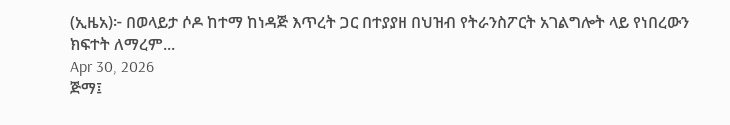(ኢዜአ)፦ በወላይታ ሶዶ ከተማ ከነዳጅ እጥረት ጋር በተያያዘ በህዝብ የትራንስፖርት አገልግሎት ላይ የነበረውን ክፍተት ለማረም...
Apr 30, 2026
ጅማ፤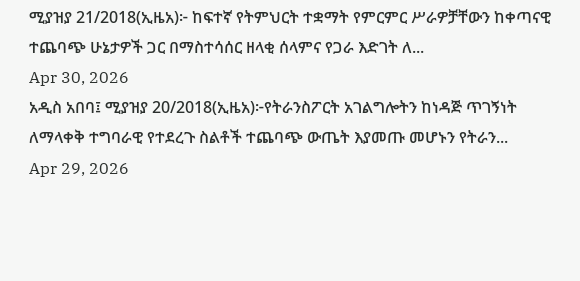ሚያዝያ 21/2018(ኢዜአ)፦ ከፍተኛ የትምህርት ተቋማት የምርምር ሥራዎቻቸውን ከቀጣናዊ ተጨባጭ ሁኔታዎች ጋር በማስተሳሰር ዘላቂ ሰላምና የጋራ እድገት ለ...
Apr 30, 2026
አዲስ አበባ፤ ሚያዝያ 20/2018(ኢዜአ)፦የትራንስፖርት አገልግሎትን ከነዳጅ ጥገኝነት ለማላቀቅ ተግባራዊ የተደረጉ ስልቶች ተጨባጭ ውጤት እያመጡ መሆኑን የትራን...
Apr 29, 2026